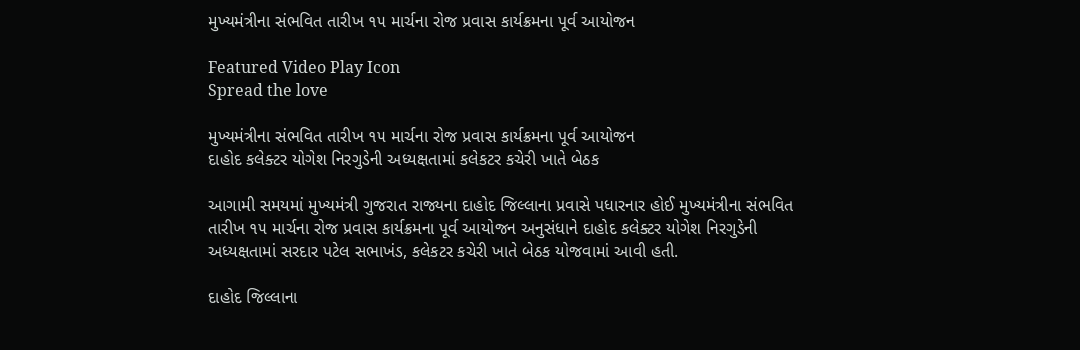મુખ્યમંત્રીના સંભવિત તારીખ ૧૫ માર્ચના રોજ પ્રવાસ કાર્યક્રમના પૂર્વ આયોજન

Featured Video Play Icon
Spread the love

મુખ્યમંત્રીના સંભવિત તારીખ ૧૫ માર્ચના રોજ પ્રવાસ કાર્યક્રમના પૂર્વ આયોજન
દાહોદ કલેક્ટર યોગેશ નિરગુડેની અધ્યક્ષતામાં કલેકટર કચેરી ખાતે બેઠક

આગામી સમયમાં મુખ્યમંત્રી ગુજરાત રાજ્યના દાહોદ જિલ્લાના પ્રવાસે પધારનાર હોઈ મુખ્યમંત્રીના સંભવિત તારીખ ૧૫ માર્ચના રોજ પ્રવાસ કાર્યક્રમના પૂર્વ આયોજન અનુસંધાને દાહોદ કલેક્ટર યોગેશ નિરગુડેની અધ્યક્ષતામાં સરદાર પટેલ સભાખંડ, કલેકટર કચેરી ખાતે બેઠક યોજવામાં આવી હતી.

દાહોદ જિલ્લાના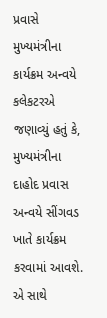પ્રવાસે મુખ્યમંત્રીના કાર્યક્રમ અન્વયે કલેકટરએ જણાવ્યું હતું કે, મુખ્યમંત્રીના દાહોદ પ્રવાસ અન્વયે સીંગવડ ખાતે કાર્યક્રમ કરવામાં આવશે. એ સાથે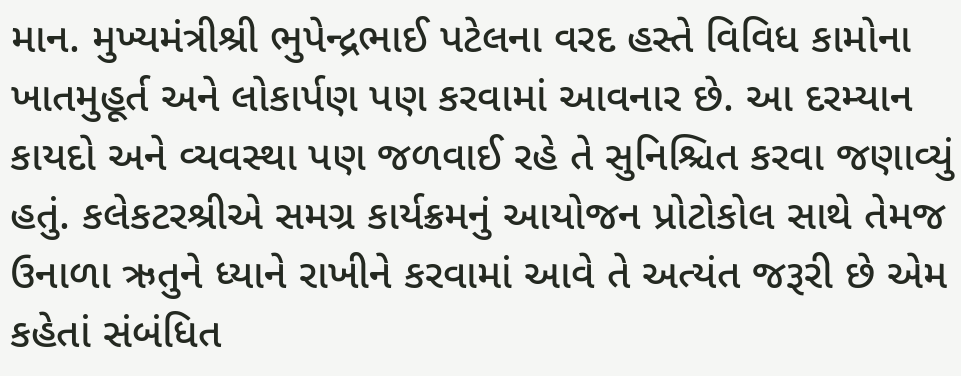માન. મુખ્યમંત્રીશ્રી ભુપેન્દ્રભાઈ પટેલના વરદ હસ્તે વિવિધ કામોના ખાતમુહૂર્ત અને લોકાર્પણ પણ કરવામાં આવનાર છે. આ દરમ્યાન કાયદો અને વ્યવસ્થા પણ જળવાઈ રહે તે સુનિશ્ચિત કરવા જણાવ્યું હતું. કલેકટરશ્રીએ સમગ્ર કાર્યક્રમનું આયોજન પ્રોટોકોલ સાથે તેમજ ઉનાળા ઋતુને ધ્યાને રાખીને કરવામાં આવે તે અત્યંત જરૂરી છે એમ કહેતાં સંબંધિત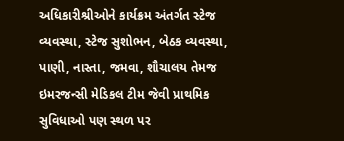અધિકારીશ્રીઓને કાર્યક્રમ અંતર્ગત સ્ટેજ વ્યવસ્થા, સ્ટેજ સુશોભન, બેઠક વ્યવસ્થા, પાણી, નાસ્તા, જમવા, શૌચાલય તેમજ ઇમરજન્સી મેડિકલ ટીમ જેવી પ્રાથમિક સુવિધાઓ પણ સ્થળ પર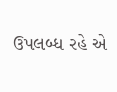ઉપલબ્ધ રહે એ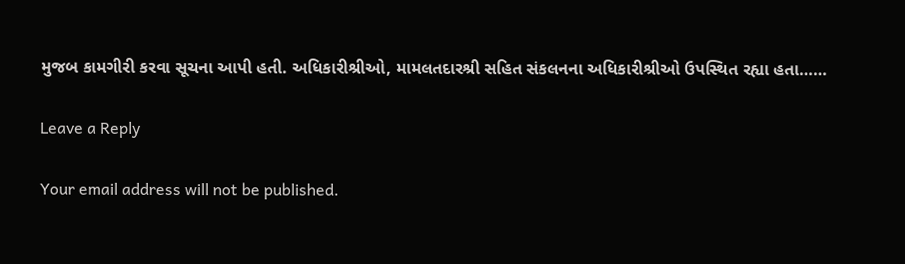મુજબ કામગીરી કરવા સૂચના આપી હતી. અધિકારીશ્રીઓ, મામલતદારશ્રી સહિત સંકલનના અધિકારીશ્રીઓ ઉપસ્થિત રહ્યા હતા……

Leave a Reply

Your email address will not be published.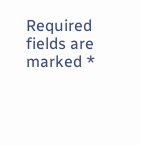Required fields are marked *